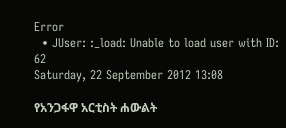Error
  • JUser: :_load: Unable to load user with ID: 62
Saturday, 22 September 2012 13:08

የአንጋፋዋ አርቲስት ሐውልት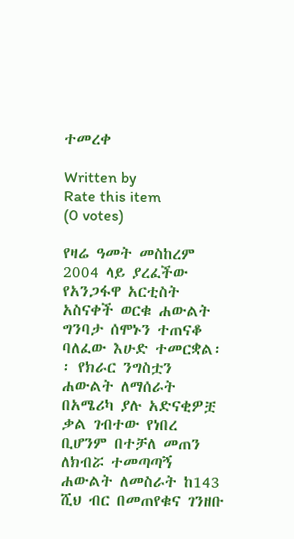ተመረቀ

Written by
Rate this item
(0 votes)

የዛሬ ዓመት መስከረም 2004 ላይ ያረፈችው የአንጋፋዋ አርቲስት አስናቀች ወርቁ ሐውልት ግንባታ ሰሞኑን ተጠናቆ ባለፈው እሁድ ተመርቋል፡፡ የክራር ንግስቷን ሐውልት ለማሰራት በአሜሪካ ያሉ አድናቂዎቿ ቃል ገብተው የነበረ ቢሆንም በተቻለ መጠን ለክብሯ ተመጣጣኝ ሐውልት ለመስራት ከ143 ሺህ ብር በመጠየቁና ገንዘቡ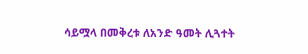ሳይሟላ በመቅረቱ ለአንድ ዓመት ሊጓተት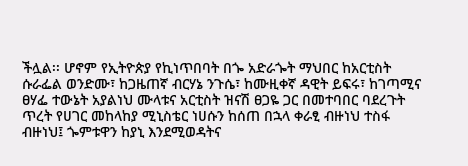ችሏል፡፡ ሆኖም የኢትዮጵያ የኪነጥበባት በጐ አድራጐት ማህበር ከአርቲስት ሱራፌል ወንድሙ፣ ከጋዜጠኛ ብርሃኔ ንጉሴ፣ ከሙዚቀኛ ዳዊት ይፍሩ፣ ከገጣሚና ፀሃፌ ተውኔት አያልነህ ሙላቱና አርቲስት ዝናሽ ፀጋዬ ጋር በመተባበር ባደረጉት ጥረት የሀገር መከላከያ ሚኒስቴር ነሀሱን ከሰጠ በኋላ ቀራፂ ብዙነህ ተስፋ ብዙነህ፤ ጐምቱዋን ከያኒ እንደሚወዳትና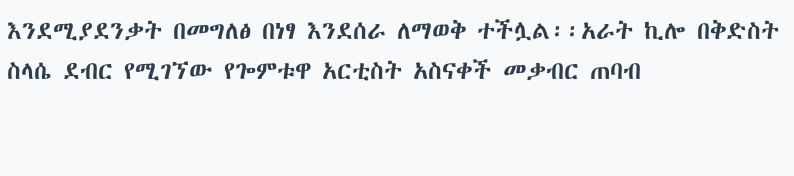እንደሚያደንቃት በመግለፅ በነፃ እንደሰራ ለማወቅ ተችሏል፡፡አራት ኪሎ በቅድስት ስላሴ ደብር የሚገኘው የጐምቱዋ አርቲስት አስናቀች መቃብር ጠባብ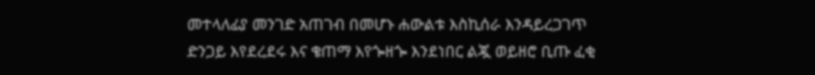መተላለፊያ መንገድ አጠገብ በመሆኑ ሐውልቱ እስኪሰራ እንዳይረጋገጥ ድንጋይ እየደረደሩ እና ቄጠማ እየጐዘጐ እንደነበር ልጇ ወይዘሮ ቢጡ ፈቂ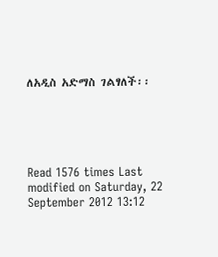ለአዲስ አድማስ ገልፃለች፡፡





Read 1576 times Last modified on Saturday, 22 September 2012 13:12